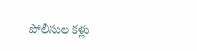పోలీసుల కళ్లు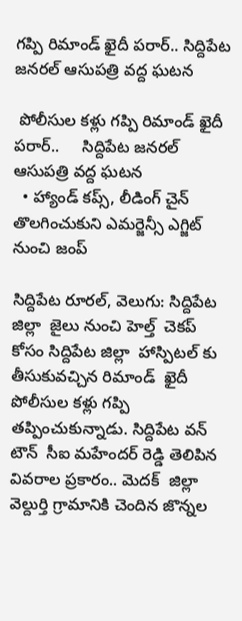గప్పి రిమాండ్ ఖైదీ పరార్.. సిద్దిపేట జనరల్ ఆసుపత్రి వద్ద ఘటన

 పోలీసుల కళ్లు గప్పి రిమాండ్ ఖైదీ పరార్..     సిద్దిపేట జనరల్ ఆసుపత్రి వద్ద ఘటన
  • హ్యాండ్ కప్స్, లీడింగ్ చైన్  తొలగించుకుని ఎమర్జెన్సీ ఎగ్జిట్ నుంచి జంప్

సిద్దిపేట రూరల్, వెలుగు: సిద్దిపేట జిల్లా  జైలు నుంచి హెల్త్  చెకప్  కోసం సిద్దిపేట జిల్లా  హాస్పిటల్ కు తీసుకువచ్చిన రిమాండ్  ఖైదీ పోలీసుల కళ్లు గప్పి తప్పించుకున్నాడు. సిద్దిపేట వన్  టౌన్  సీఐ మహేందర్ రెడ్డి తెలిపిన వివరాల ప్రకారం.. మెదక్  జిల్లా వెల్దుర్తి గ్రామానికి చెందిన జొన్నల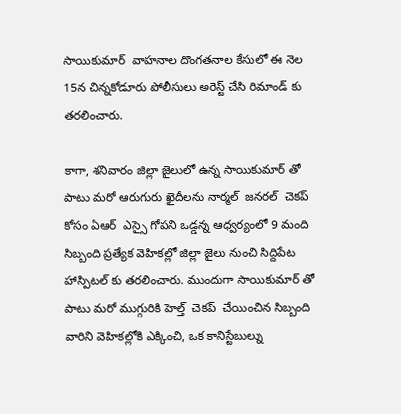సాయికుమార్  వాహనాల దొంగతనాల కేసులో ఈ నెల 15న చిన్నకోడూరు పోలీసులు అరెస్ట్ చేసి రిమాండ్ కు తరలించారు.

కాగా, శనివారం జిల్లా జైలులో ఉన్న సాయికుమార్ తో పాటు మరో ఆరుగురు ఖైదీలను నార్మల్  జనరల్  చెకప్  కోసం ఏఆర్  ఎస్సై గోపని ఒడ్డన్న ఆధ్వర్యంలో 9 మంది సిబ్బంది ప్రత్యేక వెహికల్లో జిల్లా జైలు నుంచి సిద్దిపేట హాస్పిటల్ కు తరలించారు. ముందుగా సాయికుమార్ తో పాటు మరో ముగ్గురికి హెల్త్  చెకప్  చేయించిన సిబ్బంది వారిని వెహికల్లోకి ఎక్కించి, ఒక కానిస్టేబుల్ను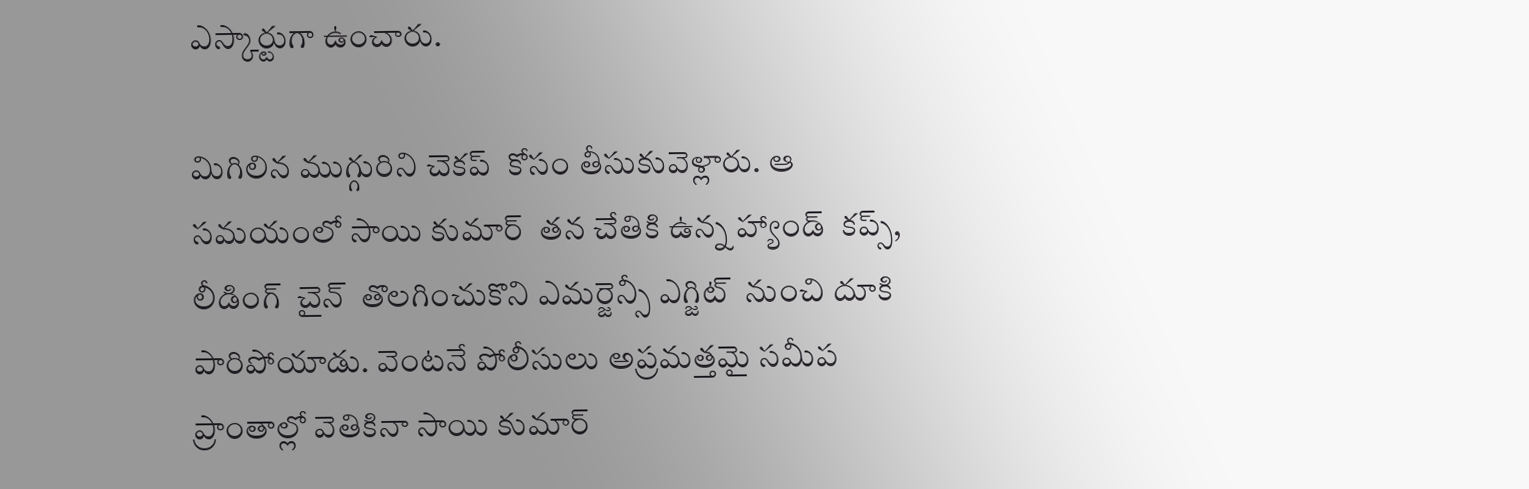ఎస్కార్టుగా ఉంచారు.

మిగిలిన ముగ్గురిని చెకప్  కోసం తీసుకువెళ్లారు. ఆ సమయంలో సాయి కుమార్  తన చేతికి ఉన్న హ్యాండ్  కప్స్, లీడింగ్  చైన్  తొలగించుకొని ఎమర్జెన్సీ ఎగ్జిట్  నుంచి దూకి పారిపోయాడు. వెంటనే పోలీసులు అప్రమత్తమై సమీప ప్రాంతాల్లో వెతికినా సాయి కుమార్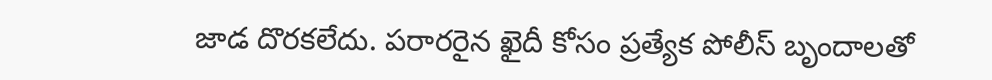జాడ దొరకలేదు. పరారరైన ఖైదీ కోసం ప్రత్యేక పోలీస్ బృందాలతో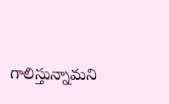గాలిస్తున్నామని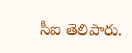సీఐ తెలిపారు.